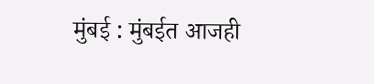मुंबई : मुंबईत आजही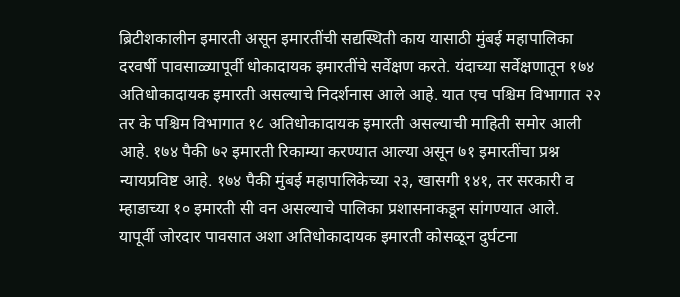ब्रिटीशकालीन इमारती असून इमारतींची सद्यस्थिती काय यासाठी मुंबई महापालिका दरवर्षी पावसाळ्यापूर्वी धोकादायक इमारतींचे सर्वेक्षण करते. यंदाच्या सर्वेक्षणातून १७४ अतिधोकादायक इमारती असल्याचे निदर्शनास आले आहे. यात एच पश्चिम विभागात २२ तर के पश्चिम विभागात १८ अतिधोकादायक इमारती असल्याची माहिती समोर आली आहे. १७४ पैकी ७२ इमारती रिकाम्या करण्यात आल्या असून ७१ इमारतींचा प्रश्न न्यायप्रविष्ट आहे. १७४ पैकी मुंबई महापालिकेच्या २३, खासगी १४१, तर सरकारी व म्हाडाच्या १० इमारती सी वन असल्याचे पालिका प्रशासनाकडून सांगण्यात आले.
यापूर्वी जोरदार पावसात अशा अतिधोकादायक इमारती कोसळून दुर्घटना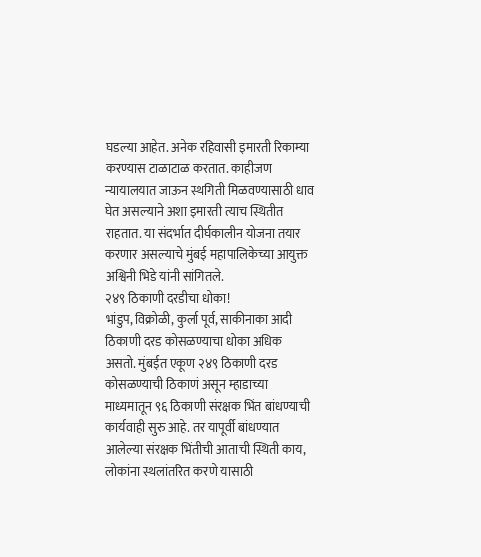घडल्या आहेत. अनेक रहिवासी इमारती रिकाम्या करण्यास टाळाटाळ करतात. काहीजण न्यायालयात जाऊन स्थगिती मिळवण्यासाठी धाव घेत असल्याने अशा इमारती त्याच स्थितीत राहतात. या संदर्भात दीर्घकालीन योजना तयार करणार असल्याचे मुंबई महापालिकेच्या आयुक्त अश्विनी भिडे यांनी सांगितले.
२४९ ठिकाणी दरडीचा धोका!
भांडुप, विक्रोळी, कुर्ला पूर्व, साकीनाका आदी ठिकाणी दरड कोसळण्याचा धोका अधिक असतो. मुंबईत एकूण २४९ ठिकाणी दरड कोसळण्याची ठिकाणं असून म्हाडाच्या माध्यमातून ९६ ठिकाणी संरक्षक भिंत बांधण्याची कार्यवाही सुरु आहे. तर यापूर्वी बांधण्यात आलेल्या संरक्षक भिंतीची आताची स्थिती काय, लोकांना स्थलांतरित करणे यासाठी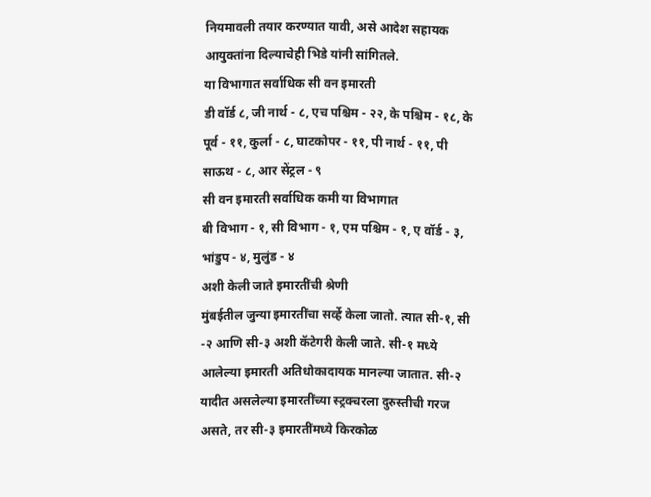नियमावली तयार करण्यात यावी, असे आदेश सहायक आयुक्तांना दिल्याचेही भिडे यांनी सांगितले.
या विभागात सर्वाधिक सी वन इमारती
डी वॉर्ड ८, जी नार्थ - ८, एच पश्चिम - २२, के पश्चिम - १८, के पूर्व - ११, कुर्ला - ८, घाटकोपर - ११, पी नार्थ - ११, पी साऊथ - ८, आर सेंट्रल - ९
सी वन इमारती सर्वाधिक कमी या विभागात
बी विभाग - १, सी विभाग - १, एम पश्चिम - १, ए वॉर्ड - ३, भांडुप - ४, मुलुंड - ४
अशी केली जाते इमारतींची श्रेणी
मुंबईतील जुन्या इमारतींचा सर्व्हे केला जातो. त्यात सी-१, सी -२ आणि सी-३ अशी कॅटेगरी केली जाते. सी-१ मध्ये आलेल्या इमारती अतिधोकादायक मानल्या जातात. सी-२ यादीत असलेल्या इमारतींच्या स्ट्रक्चरला दुरुस्तीची गरज असते, तर सी-३ इमारतींमध्ये किरकोळ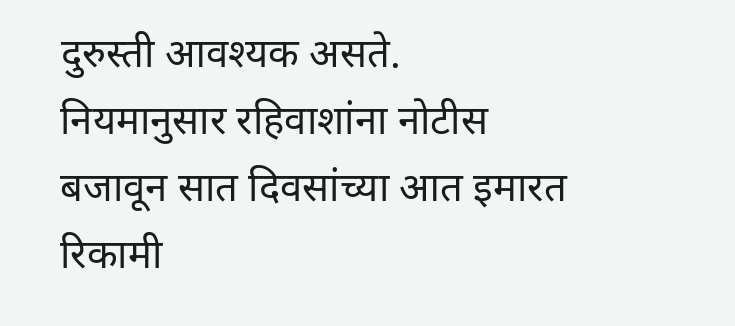दुरुस्ती आवश्यक असते. नियमानुसार रहिवाशांना नोटीस बजावून सात दिवसांच्या आत इमारत रिकामी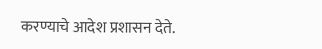करण्याचे आदेश प्रशासन देते.